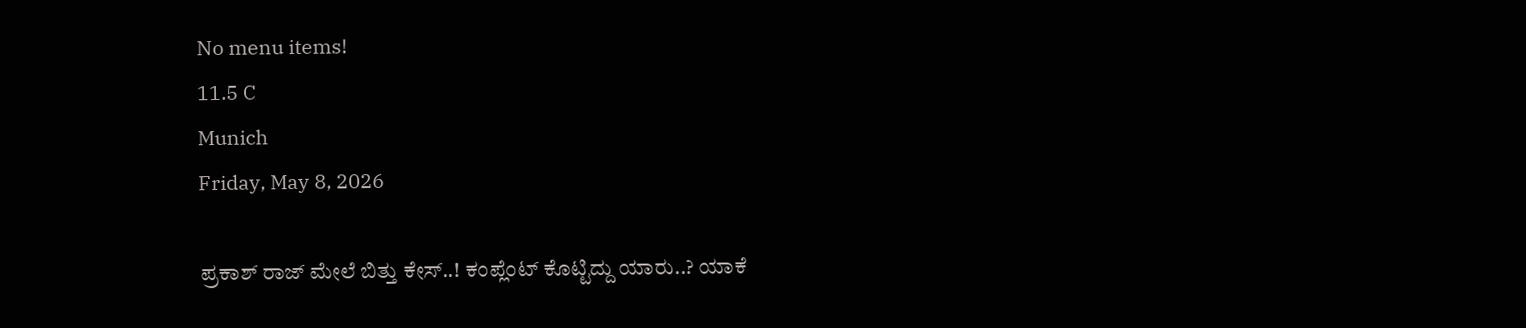No menu items!
11.5 C
Munich
Friday, May 8, 2026

ಪ್ರಕಾಶ್ ರಾಜ್ ಮೇಲೆ ಬಿತ್ತು ಕೇಸ್..! ಕಂಪ್ಲೆಂಟ್ ಕೊಟ್ಟಿದ್ದು ಯಾರು..? ಯಾಕೆ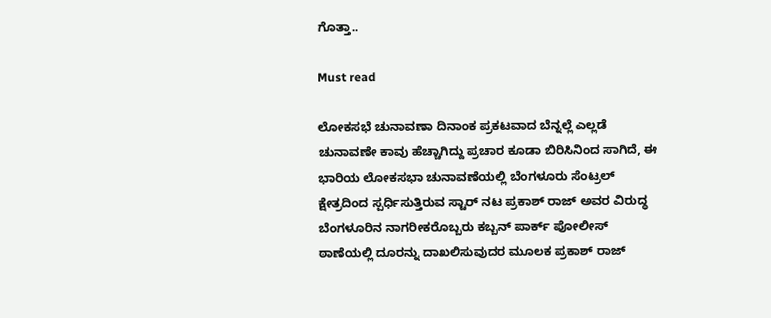ಗೊತ್ತಾ..

Must read

ಲೋಕಸಭೆ ಚುನಾವಣಾ ದಿನಾಂಕ ಪ್ರಕಟವಾದ ಬೆನ್ನಲ್ಲೆ ಎಲ್ಲಡೆ ಚುನಾವಣೇ ಕಾವು ಹೆಚ್ಚಾಗಿದ್ದು ಪ್ರಚಾರ ಕೂಡಾ ಬಿರಿಸಿನಿಂದ ಸಾಗಿದೆ, ಈ ಭಾರಿಯ ಲೋಕಸಭಾ ಚುನಾವಣೆಯಲ್ಲಿ ಬೆಂಗಳೂರು ಸೆಂಟ್ರಲ್ ಕ್ಷೇತ್ರದಿಂದ ಸ್ಪರ್ಧಿಸುತ್ತಿರುವ ಸ್ಟಾರ್ ನಟ ಪ್ರಕಾಶ್ ರಾಜ್ ಅವರ ವಿರುದ್ಧ ಬೆಂಗಳೂರಿನ ನಾಗರೀಕರೊಬ್ಬರು ಕಬ್ಬನ್ ಪಾರ್ಕ್ ಪೋಲೀಸ್ ಠಾಣೆಯಲ್ಲಿ ದೂರನ್ನು ದಾಖಲಿಸುವುದರ ಮೂಲಕ ಪ್ರಕಾಶ್ ರಾಜ್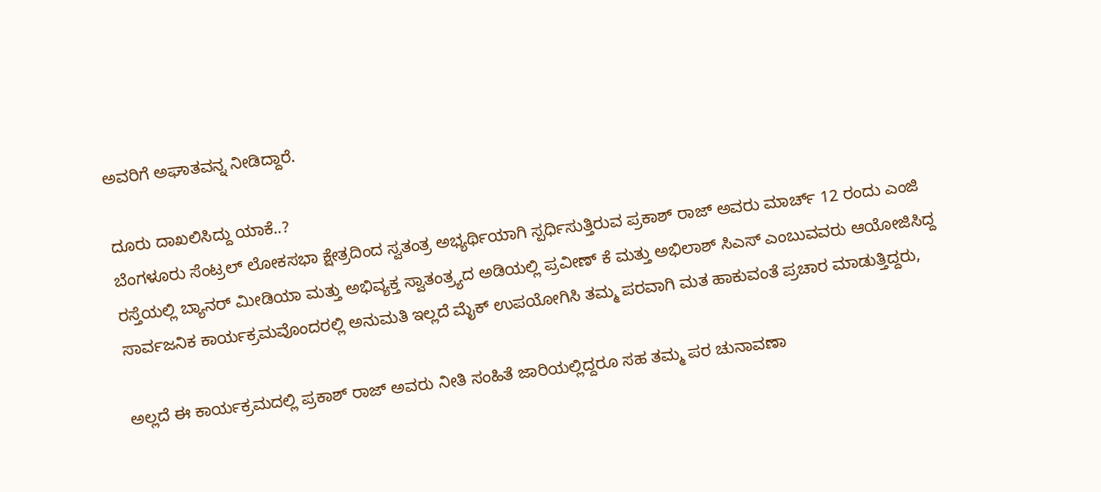ಅವರಿಗೆ ಅಘಾತವನ್ನ ನೀಡಿದ್ದಾರೆ.

ದೂರು ದಾಖಲಿಸಿದ್ದು ಯಾಕೆ..?
ಬೆಂಗಳೂರು ಸೆಂಟ್ರಲ್ ಲೋಕಸಭಾ ಕ್ಷೇತ್ರದಿಂದ ಸ್ವತಂತ್ರ ಅಭ್ಯರ್ಥಿಯಾಗಿ ಸ್ಪರ್ಧಿಸುತ್ತಿರುವ ಪ್ರಕಾಶ್ ರಾಜ್ ಅವರು ಮಾರ್ಚ್ 12 ರಂದು ಎಂಜಿ ರಸ್ತೆಯಲ್ಲಿ ಬ್ಯಾನರ್ ಮೀಡಿಯಾ ಮತ್ತು ಅಭಿವ್ಯಕ್ತ ಸ್ವಾತಂತ್ರ್ಯದ ಅಡಿಯಲ್ಲಿ ಪ್ರವೀಣ್ ಕೆ ಮತ್ತು ಅಭಿಲಾಶ್ ಸಿಎಸ್ ಎಂಬುವವರು ಆಯೋಜಿಸಿದ್ದ ಸಾರ್ವಜನಿಕ ಕಾರ್ಯಕ್ರಮವೊಂದರಲ್ಲಿ ಅನುಮತಿ ಇಲ್ಲದೆ ಮೈಕ್ ಉಪಯೋಗಿಸಿ ತಮ್ಮ ಪರವಾಗಿ ಮತ ಹಾಕುವಂತೆ ಪ್ರಚಾರ ಮಾಡುತ್ತಿದ್ದರು,

ಅಲ್ಲದೆ ಈ ಕಾರ್ಯಕ್ರಮದಲ್ಲಿ ಪ್ರಕಾಶ್ ರಾಜ್ ಅವರು ನೀತಿ ಸಂಹಿತೆ ಜಾರಿಯಲ್ಲಿದ್ದರೂ ಸಹ ತಮ್ಮ ಪರ ಚುನಾವಣಾ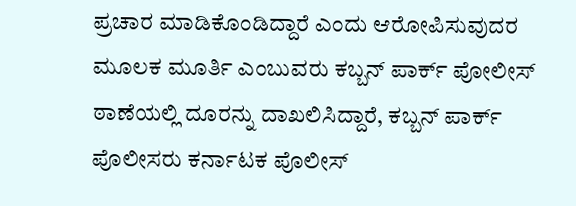ಪ್ರಚಾರ ಮಾಡಿಕೊಂಡಿದ್ದಾರೆ ಎಂದು ಆರೋಪಿಸುವುದರ ಮೂಲಕ ಮೂರ್ತಿ ಎಂಬುವರು ಕಬ್ಬನ್ ಪಾರ್ಕ್ ಪೋಲೀಸ್ ಠಾಣೆಯಲ್ಲಿ ದೂರನ್ನು ದಾಖಲಿಸಿದ್ದಾರೆ, ಕಬ್ಬನ್ ಪಾರ್ಕ್ ಪೊಲೀಸರು ಕರ್ನಾಟಕ ಪೊಲೀಸ್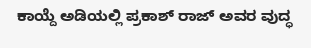ಕಾಯ್ದೆ ಅಡಿಯಲ್ಲಿ ಪ್ರಕಾಶ್ ರಾಜ್ ಅವರ ವುದ್ಧ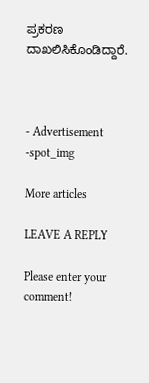ಪ್ರಕರಣ ದಾಖಲಿಸಿಕೊಂಡಿದ್ದಾರೆ.



- Advertisement -spot_img

More articles

LEAVE A REPLY

Please enter your comment!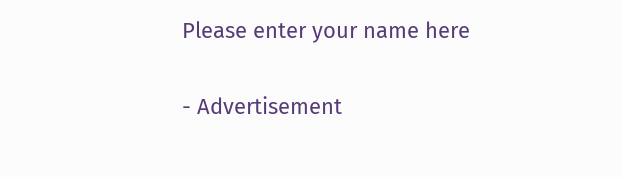Please enter your name here

- Advertisement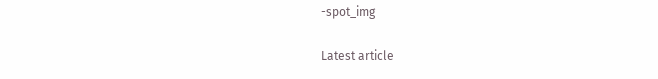-spot_img

Latest article